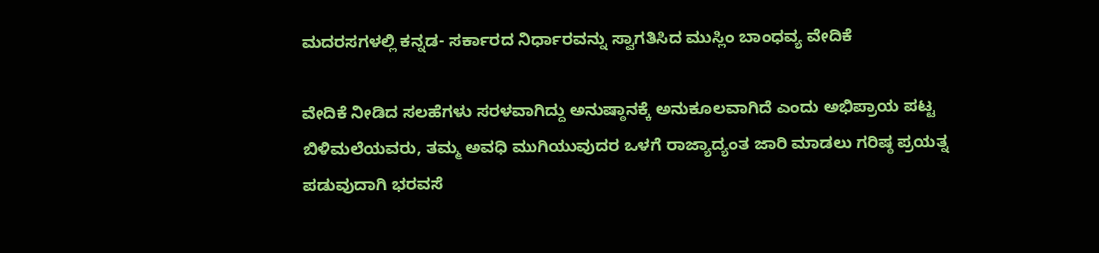ಮದರಸಗಳಲ್ಲಿ ಕನ್ನಡ- ಸರ್ಕಾರದ ನಿರ್ಧಾರವನ್ನು ಸ್ವಾಗತಿಸಿದ ಮುಸ್ಲಿಂ ಬಾಂಧವ್ಯ ವೇದಿಕೆ

ವೇದಿಕೆ ನೀಡಿದ ಸಲಹೆಗಳು ಸರಳವಾಗಿದ್ದು ಅನುಷ್ಠಾನಕ್ಕೆ ಅನುಕೂಲವಾಗಿದೆ ಎಂದು ಅಭಿಪ್ರಾಯ ಪಟ್ಟ ಬಿಳಿಮಲೆಯವರು, ತಮ್ಮ ಅವಧಿ ಮುಗಿಯುವುದರ ಒಳಗೆ ರಾಜ್ಯಾದ್ಯಂತ ಜಾರಿ ಮಾಡಲು ಗರಿಷ್ಠ ಪ್ರಯತ್ನ ಪಡುವುದಾಗಿ ಭರವಸೆ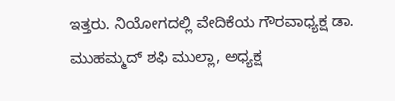ಇತ್ತರು. ನಿಯೋಗದಲ್ಲಿ ವೇದಿಕೆಯ ಗೌರವಾಧ್ಯಕ್ಷ ಡಾ. ಮುಹಮ್ಮದ್ ಶಫಿ ಮುಲ್ಲಾ, ಅಧ್ಯಕ್ಷ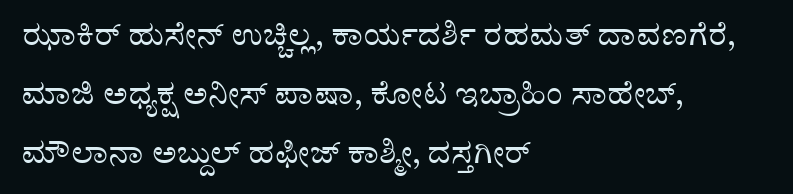ಝಾಕಿರ್ ಹುಸೇನ್ ಉಚ್ಚಿಲ್ಲ, ಕಾರ್ಯದರ್ಶಿ ರಹಮತ್ ದಾವಣಗೆರೆ, ಮಾಜಿ ಅಧ್ಯಕ್ಷ ಅನೀಸ್ ಪಾಷಾ, ಕೋಟ ಇಬ್ರಾಹಿಂ ಸಾಹೇಬ್, ಮೌಲಾನಾ ಅಬ್ದುಲ್ ಹಫೀಜ್ ಕಾಶ್ಮೀ, ದಸ್ತಗೀರ್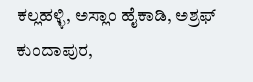ಕಲ್ಲಹಳ್ಳಿ, ಅಸ್ಲಾಂ ಹೈಕಾಡಿ, ಅಶ್ರಫ್ ಕುಂದಾಪುರ,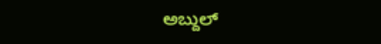ಅಬ್ದುಲ್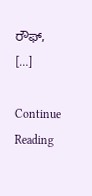ರೌಫ್, […]

Continue Reading